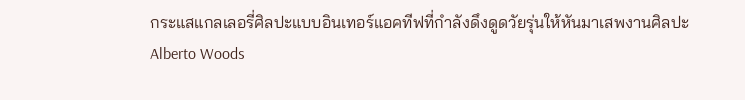กระแสแกลเลอรี่ศิลปะแบบอินเทอร์แอคทีฟที่กำลังดึงดูดวัยรุ่นให้หันมาเสพงานศิลปะ
Alberto Woods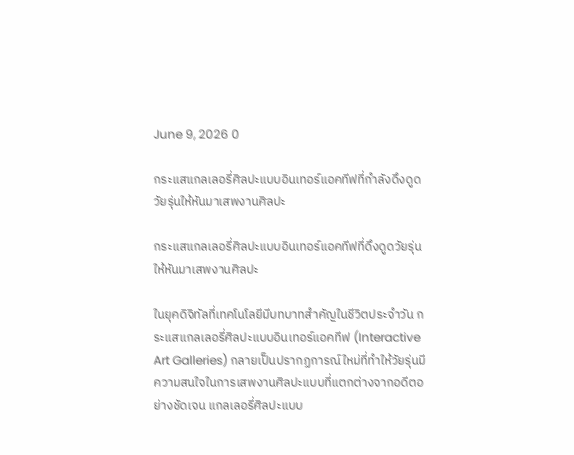June 9, 2026 0

กระแสแกลเลอรี่ศิลปะแบบอินเทอร์แอคทีฟที่กำลังดึงดูดวัยรุ่นให้หันมาเสพงานศิลปะ

กระแสแกลเลอรี่ศิลปะแบบอินเทอร์แอคทีฟที่ดึงดูดวัยรุ่นให้หันมาเสพงานศิลปะ

ในยุคดิจิทัลที่เทคโนโลยีมีบทบาทสำคัญในชีวิตประจำวัน กระแสแกลเลอรี่ศิลปะแบบอินเทอร์แอคทีฟ (Interactive Art Galleries) กลายเป็นปรากฏการณ์ใหม่ที่ทำให้วัยรุ่นมีความสนใจในการเสพงานศิลปะแบบที่แตกต่างจากอดีตอย่างชัดเจน แกลเลอรี่ศิลปะแบบ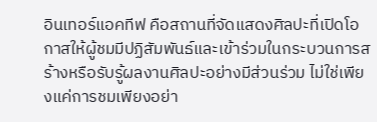อินเทอร์แอคทีฟ คือสถานที่จัดแสดงศิลปะที่เปิดโอกาสให้ผู้ชมมีปฏิสัมพันธ์และเข้าร่วมในกระบวนการสร้างหรือรับรู้ผลงานศิลปะอย่างมีส่วนร่วม ไม่ใช่เพียงแค่การชมเพียงอย่า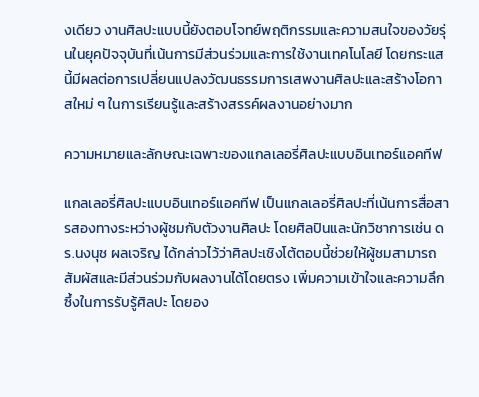งเดียว งานศิลปะแบบนี้ยังตอบโจทย์พฤติกรรมและความสนใจของวัยรุ่นในยุคปัจจุบันที่เน้นการมีส่วนร่วมและการใช้งานเทคโนโลยี โดยกระแสนี้มีผลต่อการเปลี่ยนแปลงวัฒนธรรมการเสพงานศิลปะและสร้างโอกาสใหม่ ๆ ในการเรียนรู้และสร้างสรรค์ผลงานอย่างมาก

ความหมายและลักษณะเฉพาะของแกลเลอรี่ศิลปะแบบอินเทอร์แอคทีฟ

แกลเลอรี่ศิลปะแบบอินเทอร์แอคทีฟ เป็นแกลเลอรี่ศิลปะที่เน้นการสื่อสารสองทางระหว่างผู้ชมกับตัวงานศิลปะ โดยศิลปินและนักวิชาการเช่น ดร.นงนุช ผลเจริญ ได้กล่าวไว้ว่าศิลปะเชิงโต้ตอบนี้ช่วยให้ผู้ชมสามารถสัมผัสและมีส่วนร่วมกับผลงานได้โดยตรง เพิ่มความเข้าใจและความลึกซึ้งในการรับรู้ศิลปะ โดยอง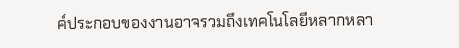ค์ประกอบของงานอาจรวมถึงเทคโนโลยีหลากหลา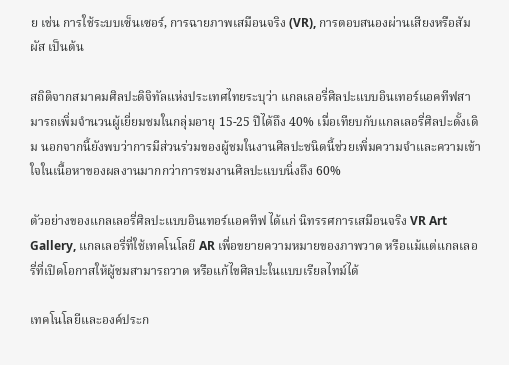ย เช่น การใช้ระบบเซ็นเซอร์, การฉายภาพเสมือนจริง (VR), การตอบสนองผ่านเสียงหรือสัมผัส เป็นต้น

สถิติจากสมาคมศิลปะดิจิทัลแห่งประเทศไทยระบุว่า แกลเลอรี่ศิลปะแบบอินเทอร์แอคทีฟสามารถเพิ่มจำนวนผู้เยี่ยมชมในกลุ่มอายุ 15-25 ปีได้ถึง 40% เมื่อเทียบกับแกลเลอรี่ศิลปะดั้งเดิม นอกจากนี้ยังพบว่าการมีส่วนร่วมของผู้ชมในงานศิลปะชนิดนี้ช่วยเพิ่มความจำและความเข้าใจในเนื้อหาของผลงานมากกว่าการชมงานศิลปะแบบนิ่งถึง 60%

ตัวอย่างของแกลเลอรี่ศิลปะแบบอินเทอร์แอคทีฟ ได้แก่ นิทรรศการเสมือนจริง VR Art Gallery, แกลเลอรี่ที่ใช้เทคโนโลยี AR เพื่อขยายความหมายของภาพวาด หรือแม้แต่แกลเลอรี่ที่เปิดโอกาสให้ผู้ชมสามารถวาด หรือแก้ไขศิลปะในแบบเรียลไทม์ได้

เทคโนโลยีและองค์ประก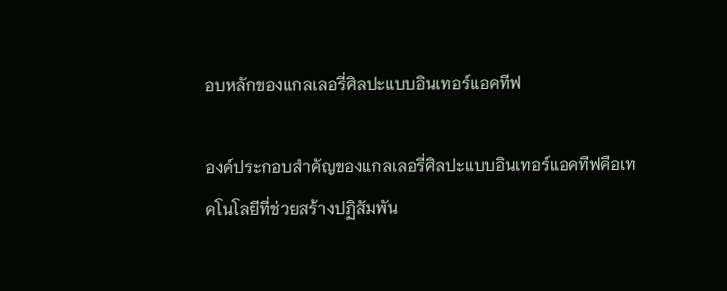อบหลักของแกลเลอรี่ศิลปะแบบอินเทอร์แอคทีฟ

องค์ประกอบสำคัญของแกลเลอรี่ศิลปะแบบอินเทอร์แอคทีฟคือเทคโนโลยีที่ช่วยสร้างปฏิสัมพัน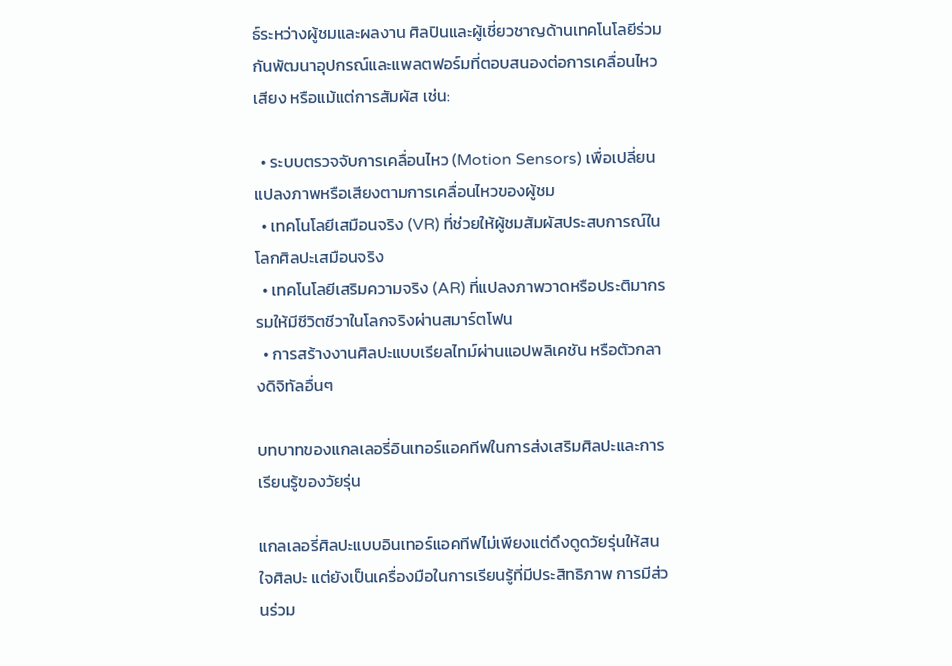ธ์ระหว่างผู้ชมและผลงาน ศิลปินและผู้เชี่ยวชาญด้านเทคโนโลยีร่วมกันพัฒนาอุปกรณ์และแพลตฟอร์มที่ตอบสนองต่อการเคลื่อนไหว เสียง หรือแม้แต่การสัมผัส เช่น:

  • ระบบตรวจจับการเคลื่อนไหว (Motion Sensors) เพื่อเปลี่ยนแปลงภาพหรือเสียงตามการเคลื่อนไหวของผู้ชม
  • เทคโนโลยีเสมือนจริง (VR) ที่ช่วยให้ผู้ชมสัมผัสประสบการณ์ในโลกศิลปะเสมือนจริง
  • เทคโนโลยีเสริมความจริง (AR) ที่แปลงภาพวาดหรือประติมากรรมให้มีชีวิตชีวาในโลกจริงผ่านสมาร์ตโฟน
  • การสร้างงานศิลปะแบบเรียลไทม์ผ่านแอปพลิเคชัน หรือตัวกลางดิจิทัลอื่นๆ

บทบาทของแกลเลอรี่อินเทอร์แอคทีฟในการส่งเสริมศิลปะและการเรียนรู้ของวัยรุ่น

แกลเลอรี่ศิลปะแบบอินเทอร์แอคทีฟไม่เพียงแต่ดึงดูดวัยรุ่นให้สนใจศิลปะ แต่ยังเป็นเครื่องมือในการเรียนรู้ที่มีประสิทธิภาพ การมีส่วนร่วม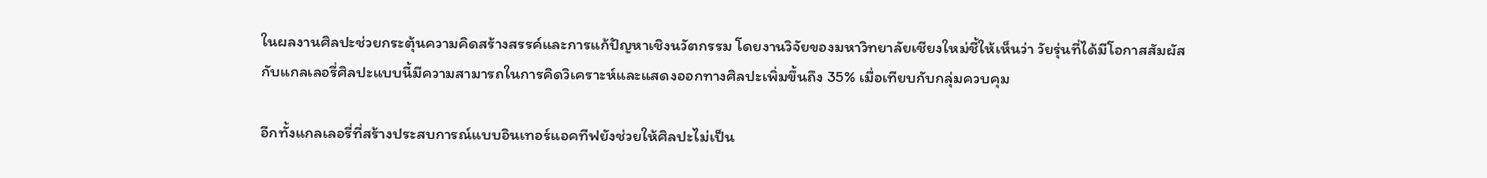ในผลงานศิลปะช่วยกระตุ้นความคิดสร้างสรรค์และการแก้ปัญหาเชิงนวัตกรรม โดยงานวิจัยของมหาวิทยาลัยเชียงใหม่ชี้ให้เห็นว่า วัยรุ่นที่ได้มีโอกาสสัมผัสกับแกลเลอรี่ศิลปะแบบนี้มีความสามารถในการคิดวิเคราะห์และแสดงออกทางศิลปะเพิ่มขึ้นถึง 35% เมื่อเทียบกับกลุ่มควบคุม

อีกทั้งแกลเลอรี่ที่สร้างประสบการณ์แบบอินเทอร์แอคทีฟยังช่วยให้ศิลปะไม่เป็น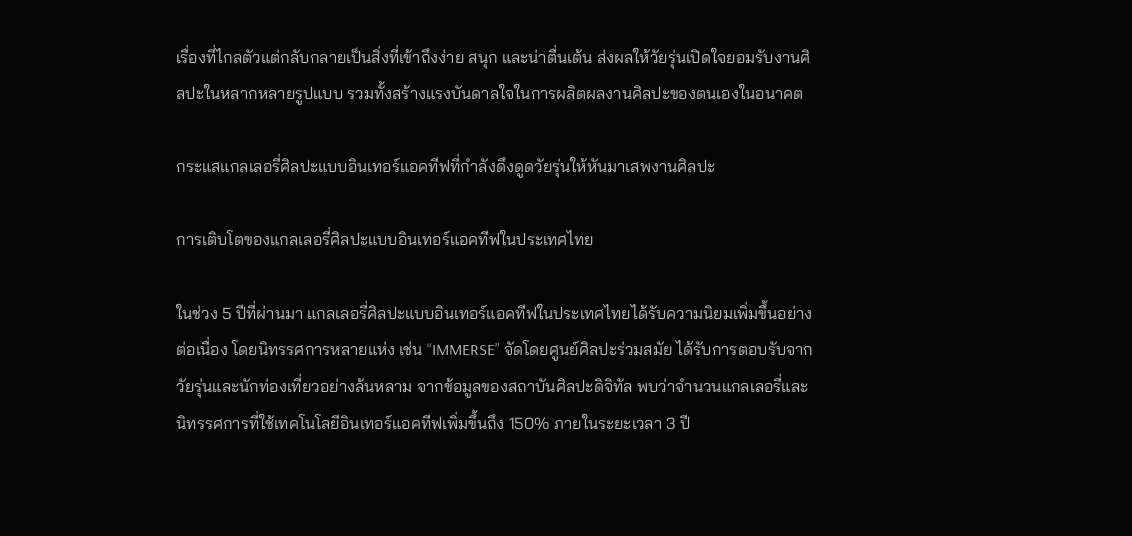เรื่องที่ไกลตัวแต่กลับกลายเป็นสิ่งที่เข้าถึงง่าย สนุก และน่าตื่นเต้น ส่งผลให้วัยรุ่นเปิดใจยอมรับงานศิลปะในหลากหลายรูปแบบ รวมทั้งสร้างแรงบันดาลใจในการผลิตผลงานศิลปะของตนเองในอนาคต

กระแสแกลเลอรี่ศิลปะแบบอินเทอร์แอคทีฟที่กำลังดึงดูดวัยรุ่นให้หันมาเสพงานศิลปะ

การเติบโตของแกลเลอรี่ศิลปะแบบอินเทอร์แอคทีฟในประเทศไทย

ในช่วง 5 ปีที่ผ่านมา แกลเลอรี่ศิลปะแบบอินเทอร์แอคทีฟในประเทศไทยได้รับความนิยมเพิ่มขึ้นอย่างต่อเนื่อง โดยนิทรรศการหลายแห่ง เช่น “IMMERSE” จัดโดยศูนย์ศิลปะร่วมสมัย ได้รับการตอบรับจากวัยรุ่นและนักท่องเที่ยวอย่างล้นหลาม จากข้อมูลของสถาบันศิลปะดิจิทัล พบว่าจำนวนแกลเลอรี่และนิทรรศการที่ใช้เทคโนโลยีอินเทอร์แอคทีฟเพิ่มขึ้นถึง 150% ภายในระยะเวลา 3 ปี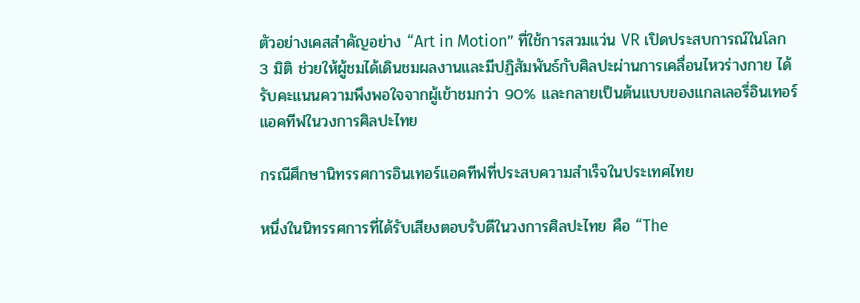ตัวอย่างเคสสำคัญอย่าง “Art in Motion” ที่ใช้การสวมแว่น VR เปิดประสบการณ์ในโลก 3 มิติ ช่วยให้ผู้ชมได้เดินชมผลงานและมีปฏิสัมพันธ์กับศิลปะผ่านการเคลื่อนไหวร่างกาย ได้รับคะแนนความพึงพอใจจากผู้เข้าชมกว่า 90% และกลายเป็นต้นแบบของแกลเลอรี่อินเทอร์แอคทีฟในวงการศิลปะไทย

กรณีศึกษานิทรรศการอินเทอร์แอคทีฟที่ประสบความสำเร็จในประเทศไทย

หนึ่งในนิทรรศการที่ได้รับเสียงตอบรับดีในวงการศิลปะไทย คือ “The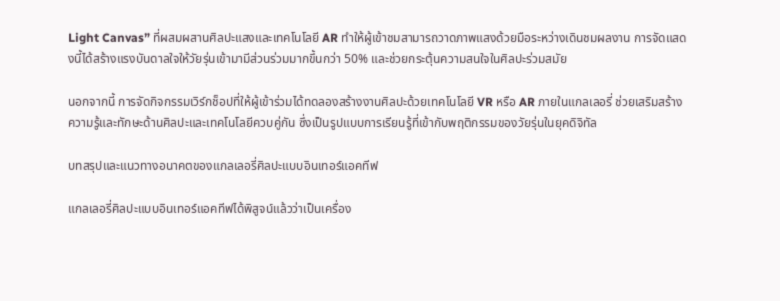Light Canvas” ที่ผสมผสานศิลปะแสงและเทคโนโลยี AR ทำให้ผู้เข้าชมสามารถวาดภาพแสงด้วยมือระหว่างเดินชมผลงาน การจัดแสดงนี้ได้สร้างแรงบันดาลใจให้วัยรุ่นเข้ามามีส่วนร่วมมากขึ้นกว่า 50% และช่วยกระตุ้นความสนใจในศิลปะร่วมสมัย

นอกจากนี้ การจัดกิจกรรมเวิร์กช็อปที่ให้ผู้เข้าร่วมได้ทดลองสร้างงานศิลปะด้วยเทคโนโลยี VR หรือ AR ภายในแกลเลอรี่ ช่วยเสริมสร้างความรู้และทักษะด้านศิลปะและเทคโนโลยีควบคู่กัน ซึ่งเป็นรูปแบบการเรียนรู้ที่เข้ากับพฤติกรรมของวัยรุ่นในยุคดิจิทัล

บทสรุปและแนวทางอนาคตของแกลเลอรี่ศิลปะแบบอินเทอร์แอคทีฟ

แกลเลอรี่ศิลปะแบบอินเทอร์แอคทีฟได้พิสูจน์แล้วว่าเป็นเครื่อง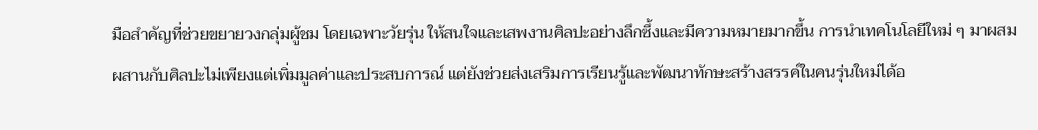มือสำคัญที่ช่วยขยายวงกลุ่มผู้ชม โดยเฉพาะวัยรุ่น ให้สนใจและเสพงานศิลปะอย่างลึกซึ้งและมีความหมายมากขึ้น การนำเทคโนโลยีใหม่ ๆ มาผสมผสานกับศิลปะไม่เพียงแต่เพิ่มมูลค่าและประสบการณ์ แต่ยังช่วยส่งเสริมการเรียนรู้และพัฒนาทักษะสร้างสรรค์ในคนรุ่นใหม่ได้อ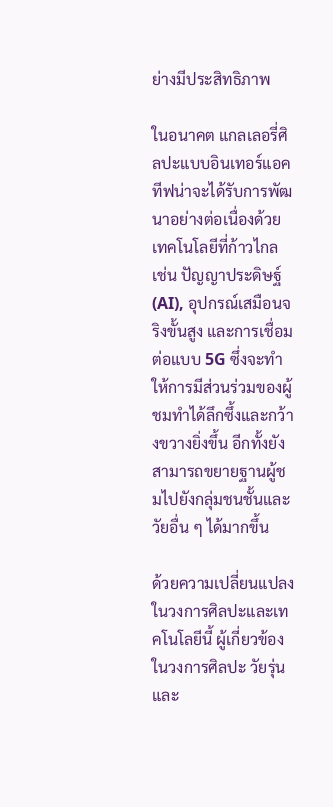ย่างมีประสิทธิภาพ

ในอนาคต แกลเลอรี่ศิลปะแบบอินเทอร์แอคทีฟน่าจะได้รับการพัฒนาอย่างต่อเนื่องด้วยเทคโนโลยีที่ก้าวไกล เช่น ปัญญาประดิษฐ์ (AI), อุปกรณ์เสมือนจริงขั้นสูง และการเชื่อมต่อแบบ 5G ซึ่งจะทำให้การมีส่วนร่วมของผู้ชมทำได้ลึกซึ้งและกว้างขวางยิ่งขึ้น อีกทั้งยังสามารถขยายฐานผู้ชมไปยังกลุ่มชนชั้นและวัยอื่น ๆ ได้มากขึ้น

ด้วยความเปลี่ยนแปลงในวงการศิลปะและเทคโนโลยีนี้ ผู้เกี่ยวข้องในวงการศิลปะ วัยรุ่น และ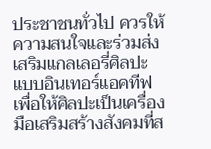ประชาชนทั่วไป ควรให้ความสนใจและร่วมส่งเสริมแกลเลอรี่ศิลปะแบบอินเทอร์แอคทีฟ เพื่อให้ศิลปะเป็นเครื่องมือเสริมสร้างสังคมที่ส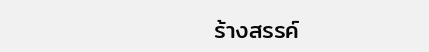ร้างสรรค์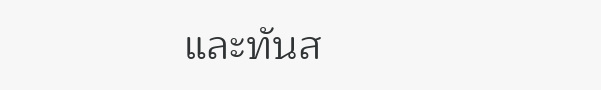และทันส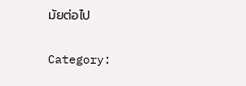มัยต่อไป

Category: